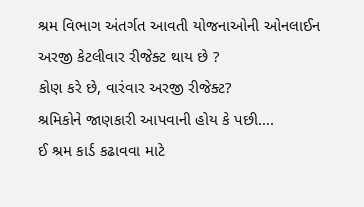શ્રમ વિભાગ અંતર્ગત આવતી યોજનાઓની ઓનલાઈન અરજી કેટલીવાર રીજેક્ટ થાય છે ?
કોણ કરે છે, વારંવાર અરજી રીજેક્ટ?
શ્રમિકોને જાણકારી આપવાની હોય કે પછી….
ઈ શ્રમ કાર્ડ કઢાવવા માટે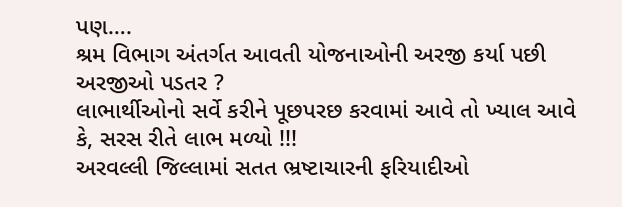પણ….
શ્રમ વિભાગ અંતર્ગત આવતી યોજનાઓની અરજી કર્યા પછી અરજીઓ પડતર ?
લાભાર્થીઓનો સર્વે કરીને પૂછપરછ કરવામાં આવે તો ખ્યાલ આવે કે, સરસ રીતે લાભ મળ્યો !!!
અરવલ્લી જિલ્લામાં સતત ભ્રષ્ટાચારની ફરિયાદીઓ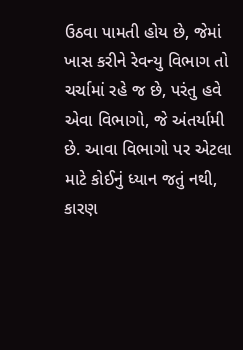ઉઠવા પામતી હોય છે, જેમાં ખાસ કરીને રેવન્યુ વિભાગ તો ચર્ચામાં રહે જ છે, પરંતુ હવે એવા વિભાગો, જે અંતર્યામી છે. આવા વિભાગો પર એટલા માટે કોઈનું ધ્યાન જતું નથી, કારણ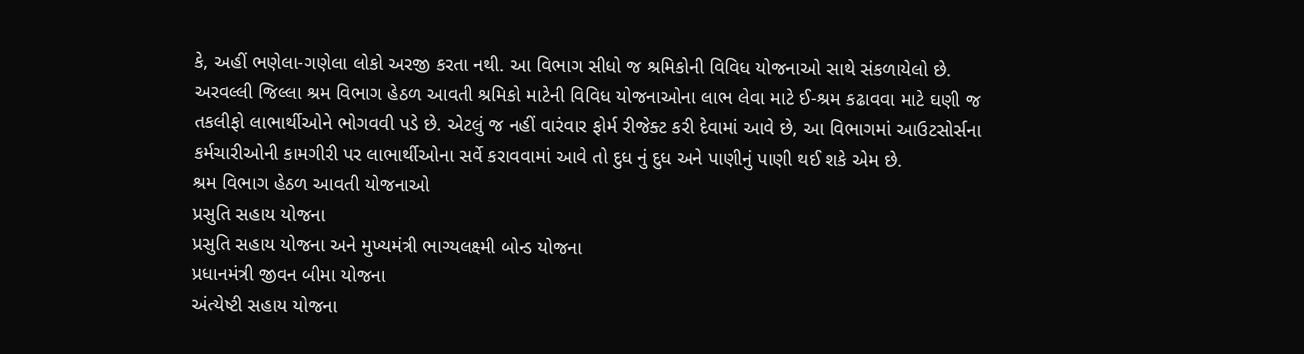કે, અહીં ભણેલા-ગણેલા લોકો અરજી કરતા નથી. આ વિભાગ સીધો જ શ્રમિકોની વિવિધ યોજનાઓ સાથે સંકળાયેલો છે. અરવલ્લી જિલ્લા શ્રમ વિભાગ હેઠળ આવતી શ્રમિકો માટેની વિવિધ યોજનાઓના લાભ લેવા માટે ઈ-શ્રમ કઢાવવા માટે ઘણી જ તકલીફો લાભાર્થીઓને ભોગવવી પડે છે. એટલું જ નહીં વારંવાર ફોર્મ રીજેક્ટ કરી દેવામાં આવે છે, આ વિભાગમાં આઉટસોર્સના કર્મચારીઓની કામગીરી પર લાભાર્થીઓના સર્વે કરાવવામાં આવે તો દુધ નું દુધ અને પાણીનું પાણી થઈ શકે એમ છે.
શ્રમ વિભાગ હેઠળ આવતી યોજનાઓ
પ્રસુતિ સહાય યોજના
પ્રસુતિ સહાય યોજના અને મુખ્યમંત્રી ભાગ્યલક્ષ્મી બોન્ડ યોજના
પ્રધાનમંત્રી જીવન બીમા યોજના
અંત્યેષ્ટી સહાય યોજના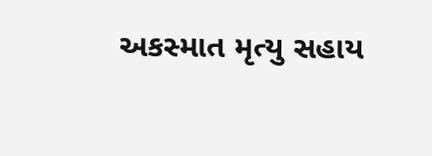અકસ્માત મૃત્યુ સહાય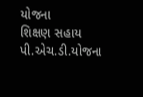યોજના
શિક્ષણ સહાય
પી.એચ.ડી.યોજના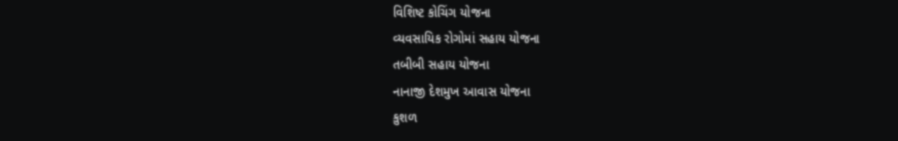વિશિષ્ટ કોચિંગ યોજના
વ્યવસાયિક રોગોમાં સહાય યોજના
તબીબી સહાય યોજના
નાનાજી દેશમુખ આવાસ યોજના
કુશળ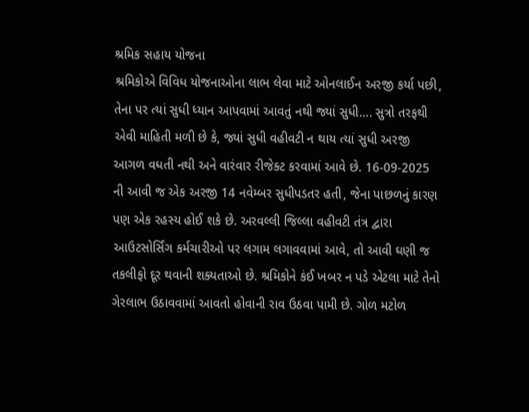શ્રમિક સહાય યોજના
શ્રમિકોએ વિવિધ યોજનાઓના લાભ લેવા માટે ઓનલાઈન અરજી કર્યા પછી, તેના પર ત્યાં સુધી ધ્યાન આપવામાં આવતું નથી જ્યાં સુધી…. સુત્રો તરફથી એવી માહિતી મળી છે કે, જ્યાં સુધી વહીવટી ન થાય ત્યાં સુધી અરજી આગળ વધતી નથી અને વારંવાર રીજેક્ટ કરવામાં આવે છે. 16-09-2025 ની આવી જ એક અરજી 14 નવેમ્બર સુધીપડતર હતી, જેના પાછળનું કારણ પણ એક રહસ્ય હોઈ શકે છે. અરવલ્લી જિલ્લા વહીવટી તંત્ર દ્વારા આઉટસોર્સિંગ કર્મચારીઓ પર લગામ લગાવવામાં આવે, તો આવી ઘણી જ તકલીફો દૂર થવાની શક્યતાઓ છે. શ્રમિકોને કંઈ ખબર ન પડે એટલા માટે તેનો ગેરલાભ ઉઠાવવામાં આવતો હોવાની રાવ ઉઠવા પામી છે. ગોળ મટોળ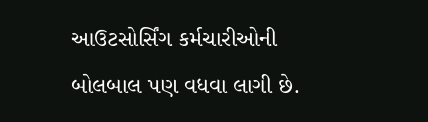આઉટસોર્સિંગ કર્મચારીઓની બોલબાલ પણ વધવા લાગી છે.